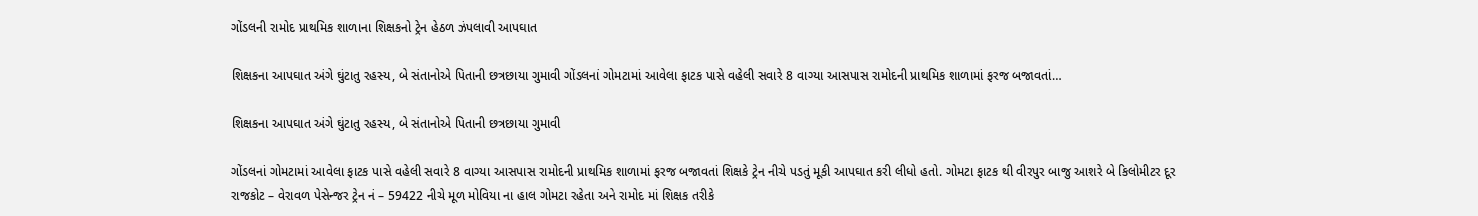ગોંડલની રામોદ પ્રાથમિક શાળાના શિક્ષકનો ટ્રેન હેઠળ ઝંપલાવી આપઘાત

શિક્ષકના આપઘાત અંગે ઘુંટાતુ રહસ્ય, બે સંતાનોએ પિતાની છત્રછાયા ગુમાવી ગોંડલનાં ગોમટામાં આવેલા ફાટક પાસે વહેલી સવારે 8 વાગ્યા આસપાસ રામોદની પ્રાથમિક શાળામાં ફરજ બજાવતાં…

શિક્ષકના આપઘાત અંગે ઘુંટાતુ રહસ્ય, બે સંતાનોએ પિતાની છત્રછાયા ગુમાવી

ગોંડલનાં ગોમટામાં આવેલા ફાટક પાસે વહેલી સવારે 8 વાગ્યા આસપાસ રામોદની પ્રાથમિક શાળામાં ફરજ બજાવતાં શિક્ષકે ટ્રેન નીચે પડતું મૂકી આપઘાત કરી લીધો હતો. ગોમટા ફાટક થી વીરપુર બાજુ આશરે બે કિલોમીટર દૂર રાજકોટ – વેરાવળ પેસેન્જર ટ્રેન નં – 59422 નીચે મૂળ મોવિયા ના હાલ ગોમટા રહેતા અને રામોદ માં શિક્ષક તરીકે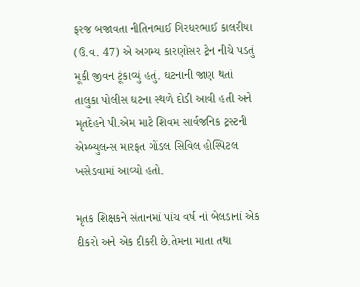ફરજ બજાવતા નીતિનભાઈ ગિરધરભાઈ કાલરીયા (ઉ.વ. 47) એ અગમ્ય કારણોસર ટ્રેન નીચે પડતું મૂકી જીવન ટૂંકાવ્યું હતું. ઘટનાની જાણ થતાં તાલુકા પોલીસ ઘટના સ્થળે દોડી આવી હતી અને મૃતદેહને પી.એમ માટે શિવમ સાર્વજનિક ટ્રસ્ટની એમ્બ્યુલન્સ મારફત ગોંડલ સિવિલ હોસ્પિટલ ખસેડવામાં આવ્યો હતો.

મૃતક શિક્ષકને સંતાનમાં પાંચ વર્ષ નાં બેલડાનાં એક દીકરો અને એક દીકરી છે.તેમના માતા તથા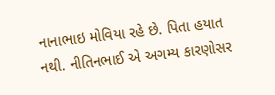નાનાભાઇ મોવિયા રહે છે. પિતા હયાત નથી. નીતિનભાઈ એ અગમ્ય કારણોસર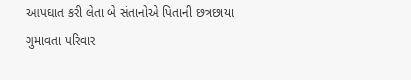આપઘાત કરી લેતા બે સંતાનોએ પિતાની છત્રછાયા ગુમાવતા પરિવાર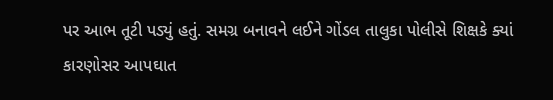પર આભ તૂટી પડ્યું હતું. સમગ્ર બનાવને લઈને ગોંડલ તાલુકા પોલીસે શિક્ષકે ક્યાં કારણોસર આપઘાત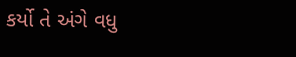કર્યો તે અંગે વધુ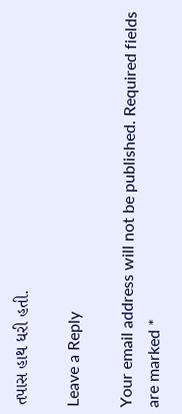તપાસ હાથ ધરી હતી.

Leave a Reply

Your email address will not be published. Required fields are marked *